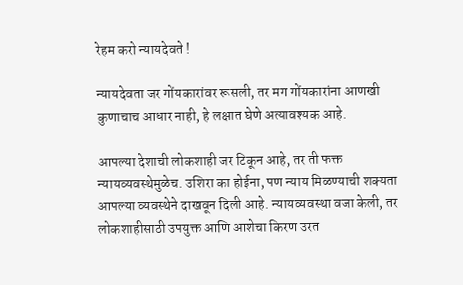रेहम करो न्यायदेवते !

न्यायदेवता जर गोंयकारांवर रूसली, तर मग गोंयकारांना आणखी कुणाचाच आधार नाही, हे लक्षात घेणे अत्यावश्यक आहे.

आपल्या देशाची लोकशाही जर टिकून आहे, तर ती फक्त न्यायव्यवस्थेमुळेच. उशिरा का होईना, पण न्याय मिळण्याची शक्यता आपल्या व्यवस्थेने दाखवून दिली आहे. न्यायव्यवस्था वजा केली, तर लोकशाहीसाठी उपयुक्त आणि आशेचा किरण उरत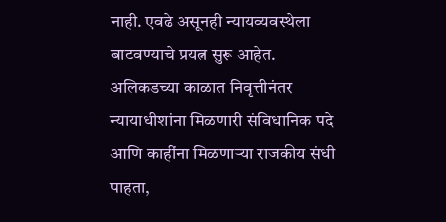नाही. एवढे असूनही न्यायव्यवस्थेला बाटवण्याचे प्रयत्न सुरू आहेत. अलिकडच्या काळात निवृत्तीनंतर न्यायाधीशांना मिळणारी संविधानिक पदे आणि काहींना मिळणाऱ्या राजकीय संधी पाहता,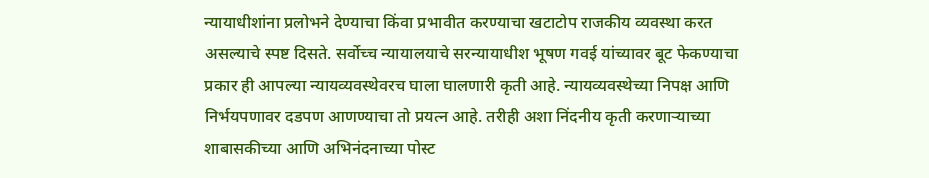न्यायाधीशांना प्रलोभने देण्याचा किंवा प्रभावीत करण्याचा खटाटोप राजकीय व्यवस्था करत असल्याचे स्पष्ट दिसते. सर्वोच्च न्यायालयाचे सरन्यायाधीश भूषण गवई यांच्यावर बूट फेकण्याचा प्रकार ही आपल्या न्यायव्यवस्थेवरच घाला घालणारी कृती आहे. न्यायव्यवस्थेच्या निपक्ष आणि निर्भयपणावर दडपण आणण्याचा तो प्रयत्न आहे. तरीही अशा निंदनीय कृती करणाऱ्याच्या शाबासकीच्या आणि अभिनंदनाच्या पोस्ट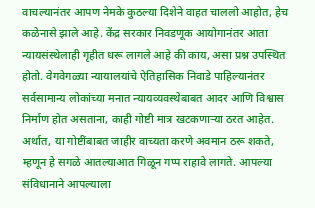वाचल्यानंतर आपण नेमके कुठल्या दिशेने वाहत चाललो आहोत, हेच कळेनासे झाले आहे. केंद्र सरकार निवडणूक आयोगानंतर आता न्यायसंस्थेलाही गृहीत धरू लागले आहे की काय, असा प्रश्न उपस्थित होतो. वेगवेगळ्या न्यायालयांचे ऐतिहासिक निवाडे पाहिल्यानंतर सर्वसामान्य लोकांच्या मनात न्यायव्यवस्थेबाबत आदर आणि विश्वास निर्माण होत असताना, काही गोष्टी मात्र खटकणाऱ्या ठरत आहेत. अर्थात, या गोष्टींबाबत जाहीर वाच्यता करणे अवमान ठरू शकते, म्हणून हे सगळे आतल्याआत गिळून गप्प राहावे लागते. आपल्या संविधानाने आपल्याला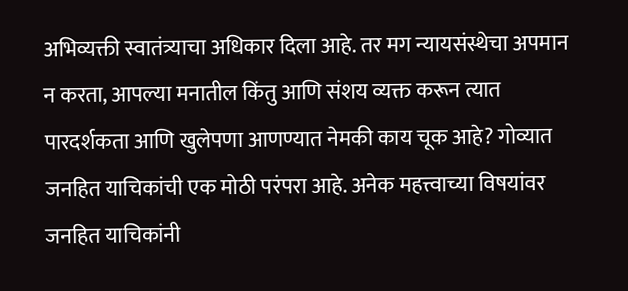अभिव्यक्ती स्वातंत्र्याचा अधिकार दिला आहे. तर मग न्यायसंस्थेचा अपमान न करता, आपल्या मनातील किंतु आणि संशय व्यक्त करून त्यात पारदर्शकता आणि खुलेपणा आणण्यात नेमकी काय चूक आहे? गोव्यात जनहित याचिकांची एक मोठी परंपरा आहे. अनेक महत्त्वाच्या विषयांवर जनहित याचिकांनी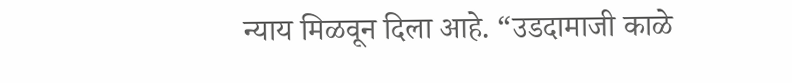न्याय मिळवून दिला आहे. “उडदामाजी काळे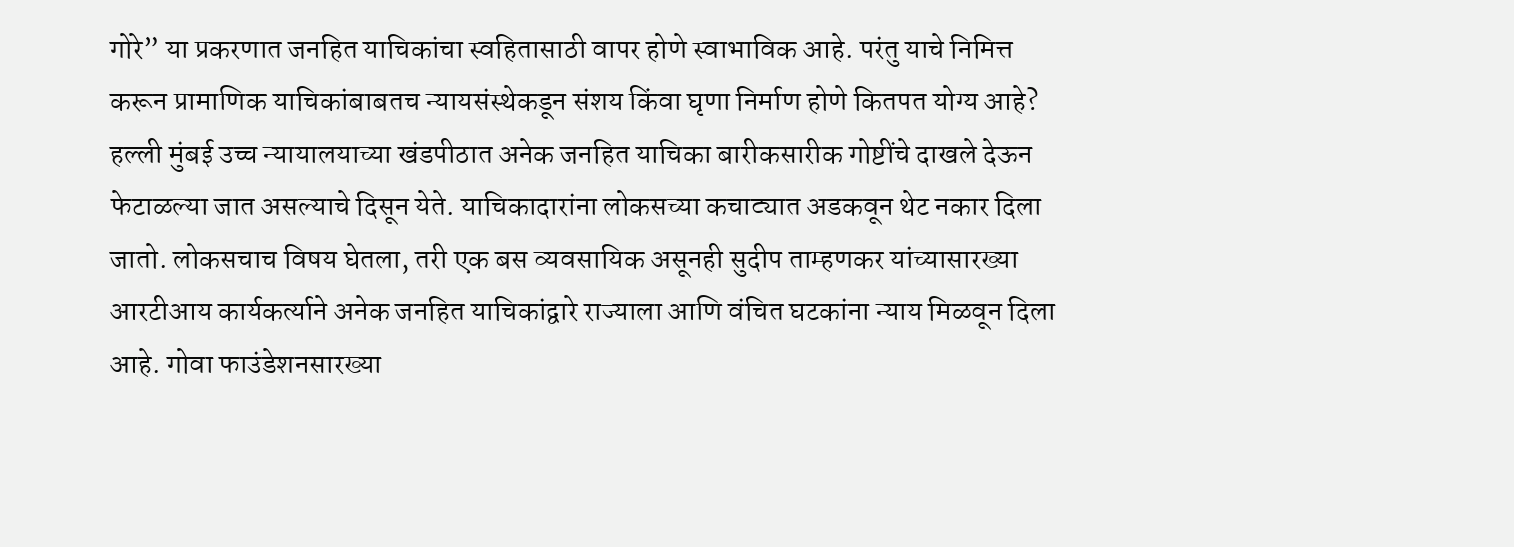गोरे” या प्रकरणात जनहित याचिकांचा स्वहितासाठी वापर होणे स्वाभाविक आहे. परंतु याचे निमित्त करून प्रामाणिक याचिकांबाबतच न्यायसंस्थेकडून संशय किंवा घृणा निर्माण होणे कितपत योग्य आहे?
हल्ली मुंबई उच्च न्यायालयाच्या खंडपीठात अनेक जनहित याचिका बारीकसारीक गोष्टींचे दाखले देऊन फेटाळल्या जात असल्याचे दिसून येते. याचिकादारांना लोकसच्या कचाट्यात अडकवून थेट नकार दिला जातो. लोकसचाच विषय घेतला, तरी एक बस व्यवसायिक असूनही सुदीप ताम्हणकर यांच्यासारख्या आरटीआय कार्यकर्त्याने अनेक जनहित याचिकांद्वारे राज्याला आणि वंचित घटकांना न्याय मिळवून दिला आहे. गोवा फाउंडेशनसारख्या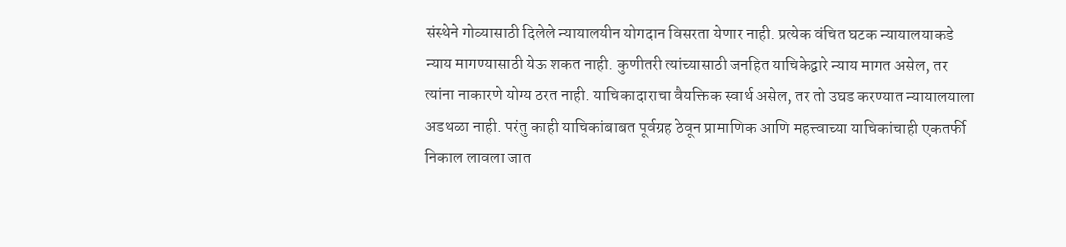संस्थेने गोव्यासाठी दिलेले न्यायालयीन योगदान विसरता येणार नाही. प्रत्येक वंचित घटक न्यायालयाकडे न्याय मागण्यासाठी येऊ शकत नाही. कुणीतरी त्यांच्यासाठी जनहित याचिकेद्वारे न्याय मागत असेल, तर त्यांना नाकारणे योग्य ठरत नाही. याचिकादाराचा वैयक्तिक स्वार्थ असेल, तर तो उघड करण्यात न्यायालयाला अडथळा नाही. परंतु काही याचिकांबाबत पूर्वग्रह ठेवून प्रामाणिक आणि महत्त्वाच्या याचिकांचाही एकतर्फी निकाल लावला जात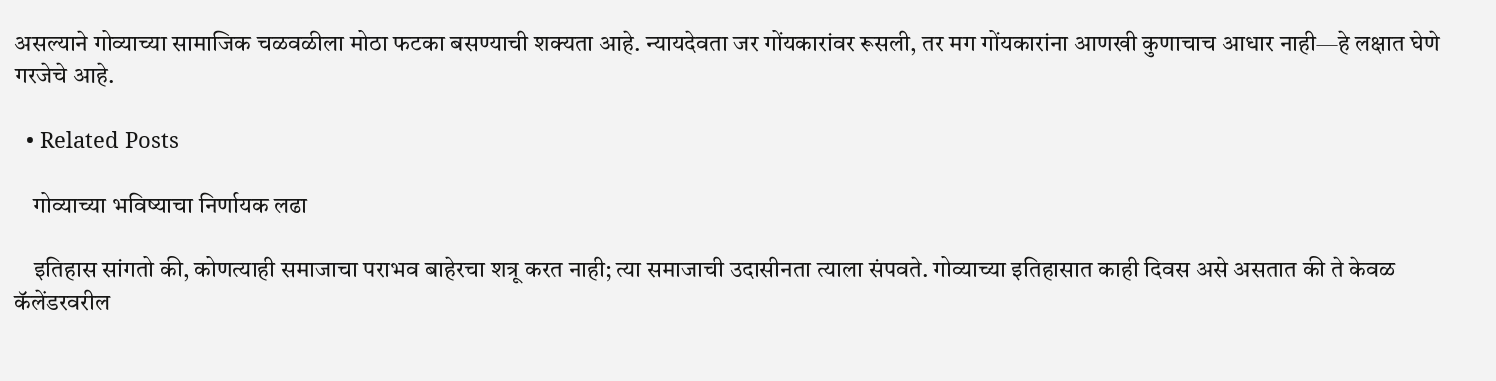असल्याने गोव्याच्या सामाजिक चळवळीला मोठा फटका बसण्याची शक्यता आहे. न्यायदेवता जर गोंयकारांवर रूसली, तर मग गोंयकारांना आणखी कुणाचाच आधार नाही—हे लक्षात घेणे गरजेचे आहे.

  • Related Posts

    गोव्याच्या भविष्याचा निर्णायक लढा

    इतिहास सांगतो की, कोणत्याही समाजाचा पराभव बाहेरचा शत्रू करत नाही; त्या समाजाची उदासीनता त्याला संपवते. गोव्याच्या इतिहासात काही दिवस असे असतात की ते केवळ कॅलेंडरवरील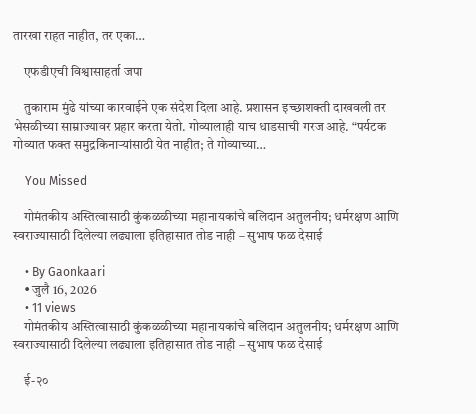तारखा राहत नाहीत, तर एका…

    एफडीएची विश्वासाहर्ता जपा

    तुकाराम मुंढे यांच्या कारवाईने एक संदेश दिला आहे. प्रशासन इच्छाशक्ती दाखवली तर भेसळीच्या साम्राज्यावर प्रहार करता येतो. गोव्यालाही याच धाडसाची गरज आहे. “पर्यटक गोव्यात फक्त समुद्रकिनाऱ्यांसाठी येत नाहीत; ते गोव्याच्या…

    You Missed

    गोमंतकीय अस्तित्वासाठी कुंकळळीच्या महानायकांचे बलिदान अतुलनीय; धर्मरक्षण आणि स्वराज्यासाठी दिलेल्या लढ्याला इतिहासात तोड नाही – सुभाष फळ देसाई

    • By Gaonkaari
    • जुलै 16, 2026
    • 11 views
    गोमंतकीय अस्तित्वासाठी कुंकळळीच्या महानायकांचे बलिदान अतुलनीय; धर्मरक्षण आणि स्वराज्यासाठी दिलेल्या लढ्याला इतिहासात तोड नाही – सुभाष फळ देसाई

    ई-२०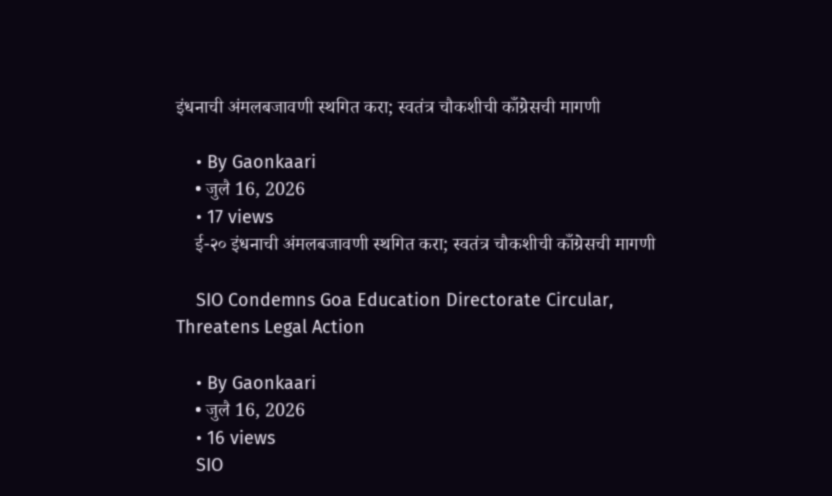इंधनाची अंमलबजावणी स्थगित करा; स्वतंत्र चौकशीची काँग्रेसची मागणी

    • By Gaonkaari
    • जुलै 16, 2026
    • 17 views
    ई-२० इंधनाची अंमलबजावणी स्थगित करा; स्वतंत्र चौकशीची काँग्रेसची मागणी

    SIO Condemns Goa Education Directorate Circular, Threatens Legal Action

    • By Gaonkaari
    • जुलै 16, 2026
    • 16 views
    SIO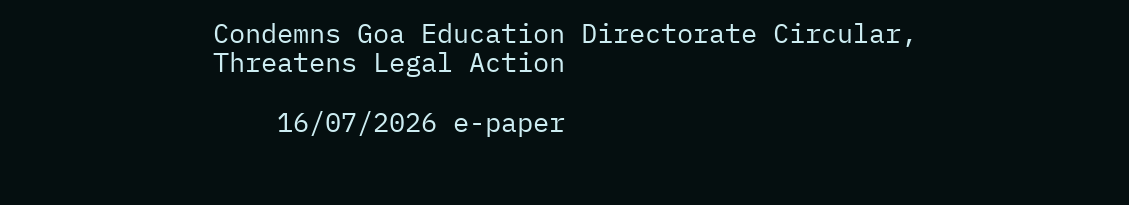Condemns Goa Education Directorate Circular, Threatens Legal Action

    16/07/2026 e-paper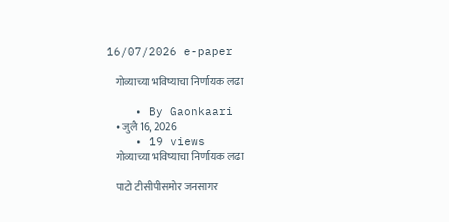16/07/2026 e-paper

    गोव्याच्या भविष्याचा निर्णायक लढा

    • By Gaonkaari
    • जुलै 16, 2026
    • 19 views
    गोव्याच्या भविष्याचा निर्णायक लढा

    पाटो टीसीपीसमोर जनसागर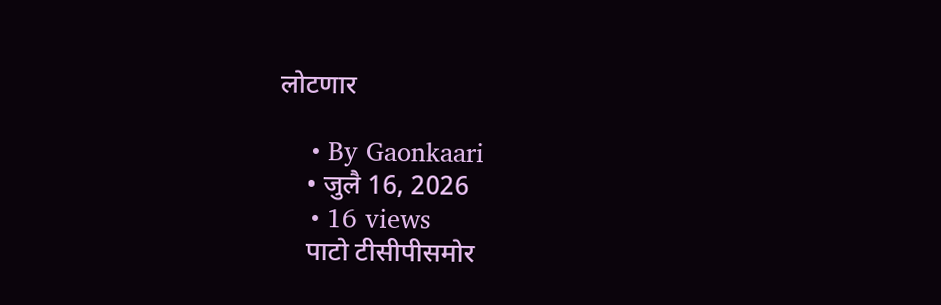लोटणार

    • By Gaonkaari
    • जुलै 16, 2026
    • 16 views
    पाटो टीसीपीसमोर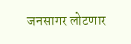जनसागर लोटणार